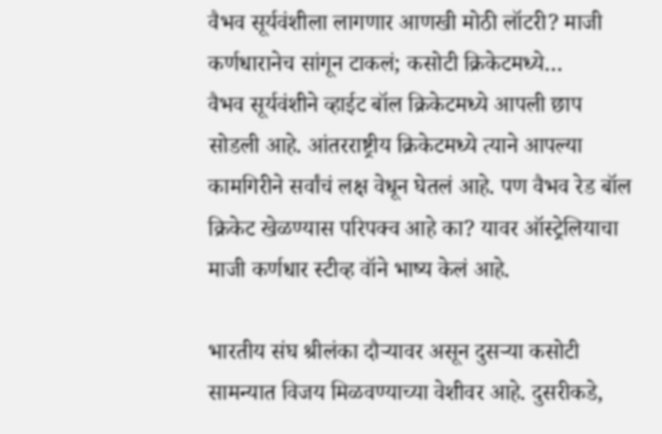वैभव सूर्यवंशीला लागणार आणखी मोठी लॉटरी? माजी कर्णधारानेच सांगून टाकलं; कसोटी क्रिकेटमध्ये…
वैभव सूर्यवंशीने व्हाईट बॉल क्रिकेटमध्ये आपली छाप सोडली आहे. आंतरराष्ट्रीय क्रिकेटमध्ये त्याने आपल्या कामगिरीने सर्वांचं लक्ष वेधून घेतलं आहे. पण वैभव रेड बॉल क्रिकेट खेळण्यास परिपक्व आहे का? यावर ऑस्ट्रेलियाचा माजी कर्णधार स्टीव्ह वॉने भाष्य केलं आहे.

भारतीय संघ श्रीलंका दौऱ्यावर असून दुसऱ्या कसोटी सामन्यात विजय मिळवण्याच्या वेशीवर आहे. दुसरीकडे,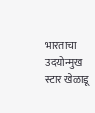भारताचा उदयोन्मुख स्टार खेळाडू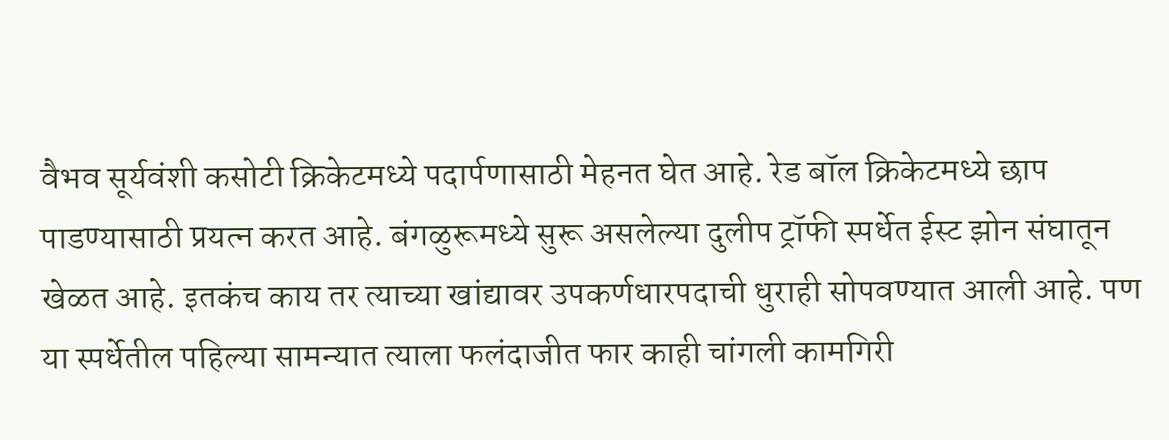वैभव सूर्यवंशी कसोटी क्रिकेटमध्ये पदार्पणासाठी मेहनत घेत आहे. रेड बॉल क्रिकेटमध्ये छाप पाडण्यासाठी प्रयत्न करत आहे. बंगळुरूमध्ये सुरू असलेल्या दुलीप ट्रॉफी स्पर्धेत ईस्ट झोन संघातून खेळत आहे. इतकंच काय तर त्याच्या खांद्यावर उपकर्णधारपदाची धुराही सोपवण्यात आली आहे. पण या स्पर्धेतील पहिल्या सामन्यात त्याला फलंदाजीत फार काही चांगली कामगिरी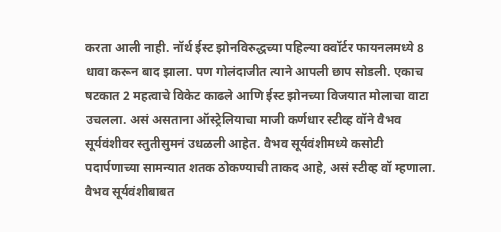करता आली नाही. नॉर्थ ईस्ट झोनविरुद्धच्या पहिल्या क्वॉर्टर फायनलमध्ये 8 धावा करून बाद झाला. पण गोलंदाजीत त्याने आपली छाप सोडली. एकाच षटकात 2 महत्वाचे विकेट काढले आणि ईस्ट झोनच्या विजयात मोलाचा वाटा उचलला. असं असताना ऑस्ट्रेलियाचा माजी कर्णधार स्टीव्ह वॉने वैभव सूर्यवंशीवर स्तुतीसुमनं उधळली आहेत. वैभव सूर्यवंशीमध्ये कसोटी पदार्पणाच्या सामन्यात शतक ठोकण्याची ताकद आहे, असं स्टीव्ह वॉ म्हणाला.
वैभव सूर्यवंशीबाबत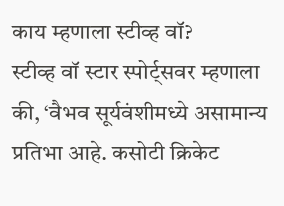काय म्हणाला स्टीव्ह वॉ?
स्टीव्ह वॉ स्टार स्पोर्ट्सवर म्हणाला की, ‘वैभव सूर्यवंशीमध्ये असामान्य प्रतिभा आहे. कसोटी क्रिकेट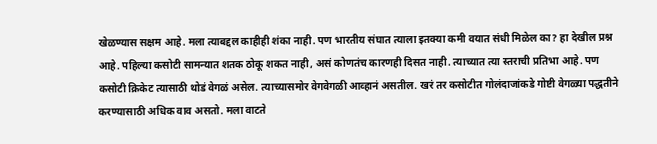खेळण्यास सक्षम आहे. मला त्याबद्दल काहीही शंका नाही. पण भारतीय संघात त्याला इतक्या कमी वयात संधी मिळेल का? हा देखील प्रश्न आहे. पहिल्या कसोटी सामन्यात शतक ठोकू शकत नाही, असं कोणतंच कारणही दिसत नाही. त्याच्यात त्या स्तराची प्रतिभा आहे. पण कसोटी क्रिकेट त्यासाठी थोडं वेगळं असेल. त्याच्यासमोर वेगवेगळी आव्हानं असतील. खरं तर कसोटीत गोलंदाजांकडे गोष्टी वेगळ्या पद्धतीने करण्यासाठी अधिक वाव असतो. मला वाटते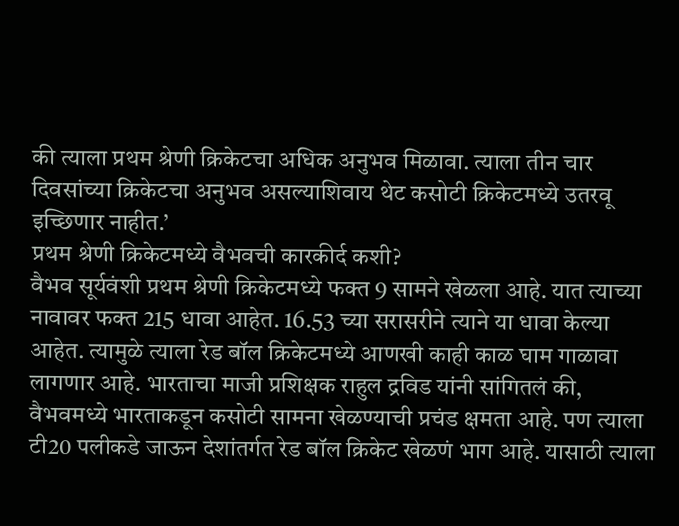की त्याला प्रथम श्रेणी क्रिकेटचा अधिक अनुभव मिळावा. त्याला तीन चार दिवसांच्या क्रिकेटचा अनुभव असल्याशिवाय थेट कसोटी क्रिकेटमध्ये उतरवू इच्छिणार नाहीत.’
प्रथम श्रेणी क्रिकेटमध्ये वैभवची कारकीर्द कशी?
वैभव सूर्यवंशी प्रथम श्रेणी क्रिकेटमध्ये फक्त 9 सामने खेळला आहे. यात त्याच्या नावावर फक्त 215 धावा आहेत. 16.53 च्या सरासरीने त्याने या धावा केल्या आहेत. त्यामुळे त्याला रेड बॉल क्रिकेटमध्ये आणखी काही काळ घाम गाळावा लागणार आहे. भारताचा माजी प्रशिक्षक राहुल द्रविड यांनी सांगितलं की, वैभवमध्ये भारताकडून कसोटी सामना खेळण्याची प्रचंड क्षमता आहे. पण त्याला टी20 पलीकडे जाऊन देशांतर्गत रेड बॉल क्रिकेट खेळणं भाग आहे. यासाठी त्याला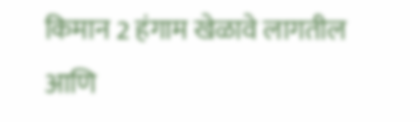किमान 2 हंगाम खेळावे लागतील आणि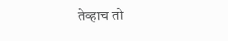तेव्हाच तो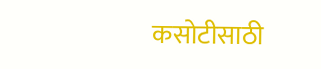कसोटीसाठी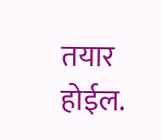तयार होईल.